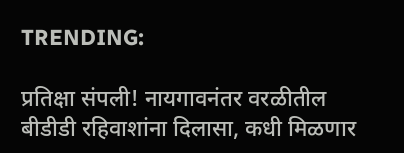TRENDING:

प्रतिक्षा संपली! नायगावनंतर वरळीतील बीडीडी रहिवाशांना दिलासा, कधी मिळणार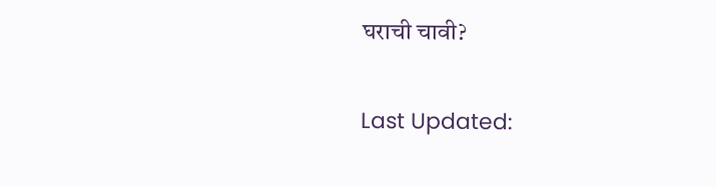घराची चावी?

Last Updated: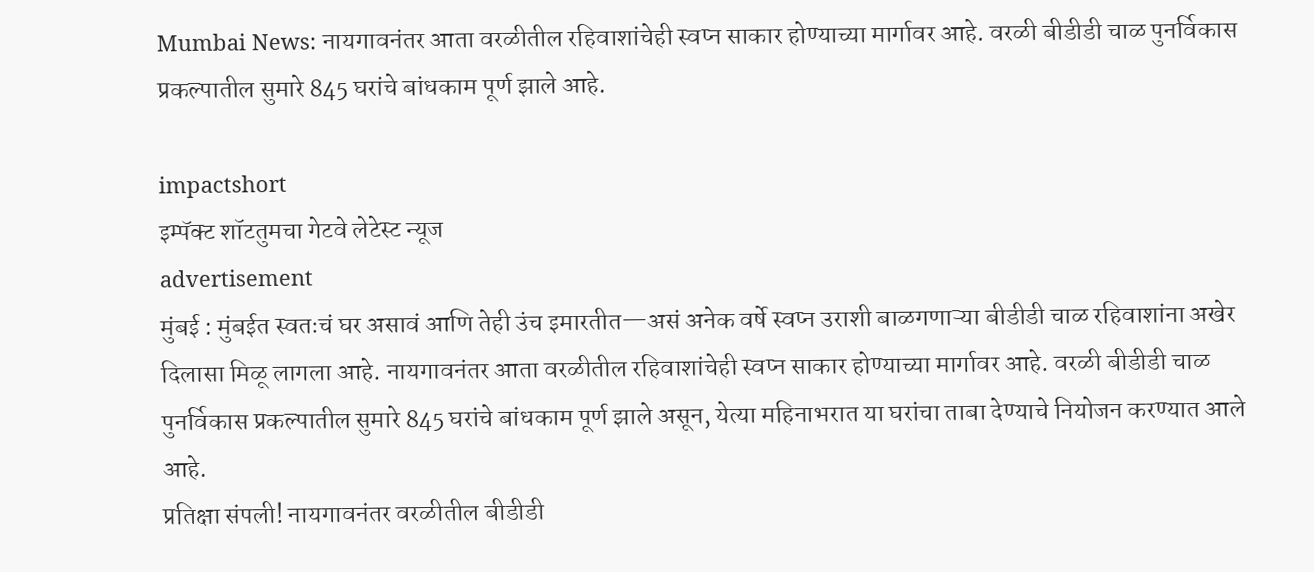Mumbai News: नायगावनंतर आता वरळीतील रहिवाशांचेही स्वप्न साकार होण्याच्या मार्गावर आहे. वरळी बीडीडी चाळ पुनर्विकास प्रकल्पातील सुमारे 845 घरांचे बांधकाम पूर्ण झाले आहे.

impactshort
इम्पॅक्ट शॉटतुमचा गेटवे लेटेस्ट न्यूज
advertisement
मुंबई : मुंबईत स्वतःचं घर असावं आणि तेही उंच इमारतीत—असं अनेक वर्षे स्वप्न उराशी बाळगणाऱ्या बीडीडी चाळ रहिवाशांना अखेर दिलासा मिळू लागला आहे. नायगावनंतर आता वरळीतील रहिवाशांचेही स्वप्न साकार होण्याच्या मार्गावर आहे. वरळी बीडीडी चाळ पुनर्विकास प्रकल्पातील सुमारे 845 घरांचे बांधकाम पूर्ण झाले असून, येत्या महिनाभरात या घरांचा ताबा देण्याचे नियोजन करण्यात आले आहे.
प्रतिक्षा संपली! नायगावनंतर वरळीतील बीडीडी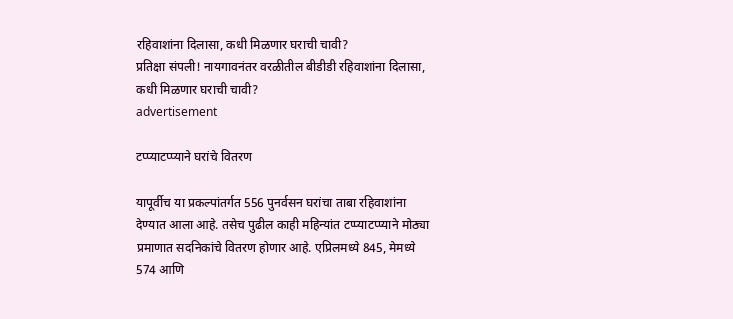रहिवाशांना दिलासा, कधी मिळणार घराची चावी?
प्रतिक्षा संपली! नायगावनंतर वरळीतील बीडीडी रहिवाशांना दिलासा, कधी मिळणार घराची चावी?
advertisement

टप्प्याटप्प्याने घरांचे वितरण

यापूर्वीच या प्रकल्पांतर्गत 556 पुनर्वसन घरांचा ताबा रहिवाशांना देण्यात आला आहे. तसेच पुढील काही महिन्यांत टप्प्याटप्प्याने मोठ्या प्रमाणात सदनिकांचे वितरण होणार आहे. एप्रिलमध्ये 845, मेमध्ये 574 आणि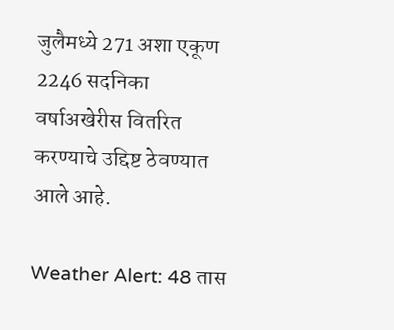जुलैमध्ये 271 अशा एकूण 2246 सदनिका वर्षाअखेरीस वितरित करण्याचे उद्दिष्ट ठेवण्यात आले आहे.

Weather Alert: 48 तास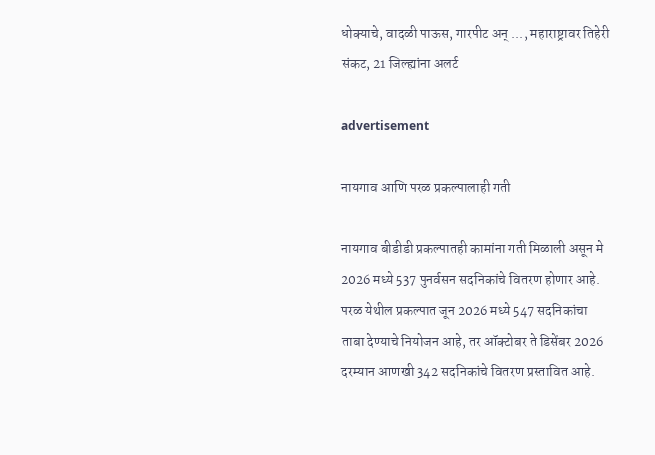धोक्याचे, वादळी पाऊस, गारपीट अन् ..., महाराष्ट्रावर तिहेरी संकट, 21 जिल्ह्यांना अलर्ट

advertisement

नायगाव आणि परळ प्रकल्पालाही गती

नायगाव बीडीडी प्रकल्पातही कामांना गती मिळाली असून मे 2026 मध्ये 537 पुनर्वसन सदनिकांचे वितरण होणार आहे. परळ येथील प्रकल्पात जून 2026 मध्ये 547 सदनिकांचा ताबा देण्याचे नियोजन आहे, तर ऑक्टोबर ते डिसेंबर 2026 दरम्यान आणखी 342 सदनिकांचे वितरण प्रस्तावित आहे.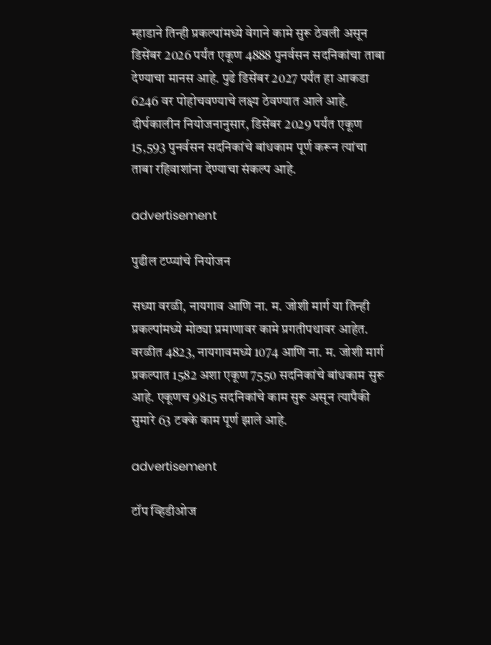म्हाडाने तिन्ही प्रकल्पांमध्ये वेगाने कामे सुरू ठेवली असून डिसेंबर 2026 पर्यंत एकूण 4888 पुनर्वसन सदनिकांचा ताबा देण्याचा मानस आहे. पुढे डिसेंबर 2027 पर्यंत हा आकडा 6246 वर पोहोचवण्याचे लक्ष्य ठेवण्यात आले आहे. दीर्घकालीन नियोजनानुसार, डिसेंबर 2029 पर्यंत एकूण 15,593 पुनर्वसन सदनिकांचे बांधकाम पूर्ण करून त्यांचा ताबा रहिवाशांना देण्याचा संकल्प आहे.

advertisement

पुढील टप्प्यांचे नियोजन

सध्या वरळी, नायगाव आणि ना. म. जोशी मार्ग या तिन्ही प्रकल्पांमध्ये मोठ्या प्रमाणावर कामे प्रगतीपथावर आहेत. वरळीत 4823, नायगावमध्ये 1074 आणि ना. म. जोशी मार्ग प्रकल्पात 1582 अशा एकूण 7550 सदनिकांचे बांधकाम सुरू आहे. एकूणच 9815 सदनिकांचे काम सुरू असून त्यापैकी सुमारे 63 टक्के काम पूर्ण झाले आहे.

advertisement

टॉप व्हिडीओज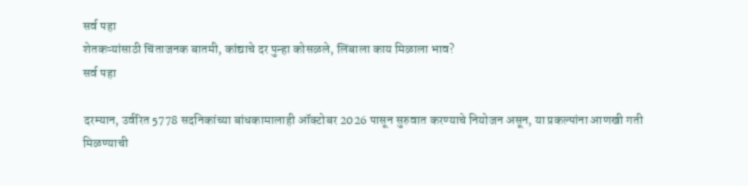सर्व पहा
शेतकऱ्यांसाठी चिंताजनक बातमी, कांद्याचे दर पुन्हा कोसळले, लिंबाला काय मिळाला भाव?
सर्व पहा

दरम्यान, उर्वरित 5778 सदनिकांच्या बांधकामालाही ऑक्टोबर 2026 पासून सुरुवात करण्याचे नियोजन असून, या प्रकल्पांना आणखी गती मिळण्याची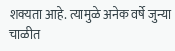शक्यता आहे. त्यामुळे अनेक वर्षे जुन्या चाळीत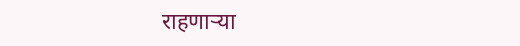राहणाऱ्या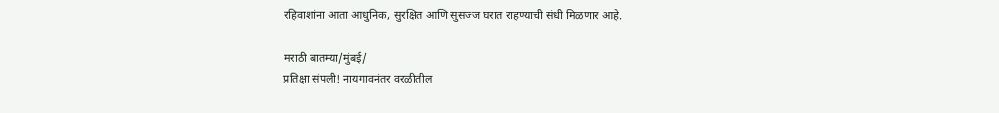रहिवाशांना आता आधुनिक, सुरक्षित आणि सुसज्ज घरात राहण्याची संधी मिळणार आहे.

मराठी बातम्या/मुंबई/
प्रतिक्षा संपली! नायगावनंतर वरळीतील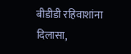बीडीडी रहिवाशांना दिलासा,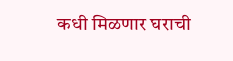कधी मिळणार घराची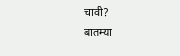चावी?
बातम्या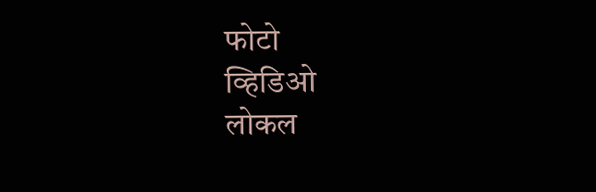फोटो
व्हिडिओ
लोकल